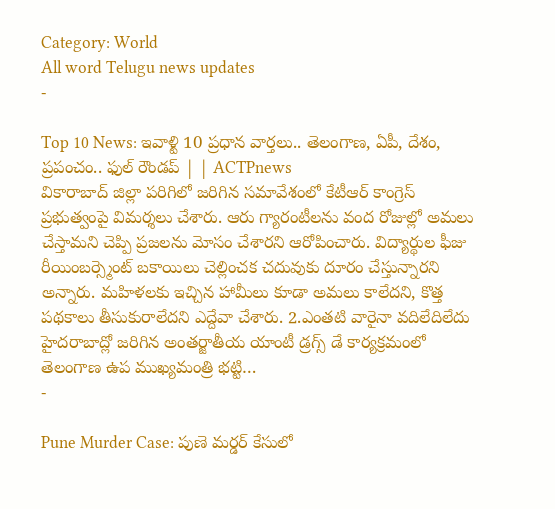Category: World
All word Telugu news updates
-

Top 10 News: ఇవాళ్టి 10 ప్రధాన వార్తలు.. తెలంగాణ, ఏపీ, దేశం, ప్రపంచం.. ఫుల్ రౌండప్ | | ACTPnews
వికారాబాద్ జిల్లా పరిగిలో జరిగిన సమావేశంలో కేటీఆర్ కాంగ్రెస్ ప్రభుత్వంపై విమర్శలు చేశారు. ఆరు గ్యారంటీలను వంద రోజుల్లో అమలు చేస్తామని చెప్పి ప్రజలను మోసం చేశారని ఆరోపించారు. విద్యార్థుల ఫీజు రీయింబర్స్మెంట్ బకాయిలు చెల్లించక చదువుకు దూరం చేస్తున్నారని అన్నారు. మహిళలకు ఇచ్చిన హామీలు కూడా అమలు కాలేదని, కొత్త పథకాలు తీసుకురాలేదని ఎద్దేవా చేశారు. 2.ఎంతటి వారైనా వదిలేదిలేదు హైదరాబాద్లో జరిగిన అంతర్జాతీయ యాంటీ డ్రగ్స్ డే కార్యక్రమంలో తెలంగాణ ఉప ముఖ్యమంత్రి భట్టి…
-

Pune Murder Case: పుణె మర్డర్ కేసులో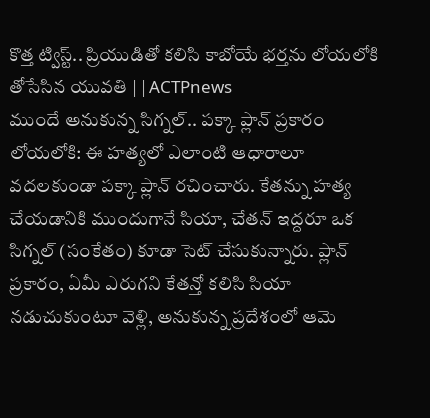కొత్త ట్విస్ట్.. ప్రియుడితో కలిసి కాబోయే భర్తను లోయలోకి తోసేసిన యువతి | | ACTPnews
ముందే అనుకున్న సిగ్నల్.. పక్కా ప్లాన్ ప్రకారం లోయలోకి: ఈ హత్యలో ఎలాంటి ఆధారాలూ వదలకుండా పక్కా ప్లాన్ రచించారు. కేతన్ను హత్య చేయడానికి ముందుగానే సియా, చేతన్ ఇద్దరూ ఒక సిగ్నల్ (సంకేతం) కూడా సెట్ చేసుకున్నారు. ప్లాన్ ప్రకారం, ఏమీ ఎరుగని కేతన్తో కలిసి సియా నడుచుకుంటూ వెళ్లి, అనుకున్న ప్రదేశంలో ఆమె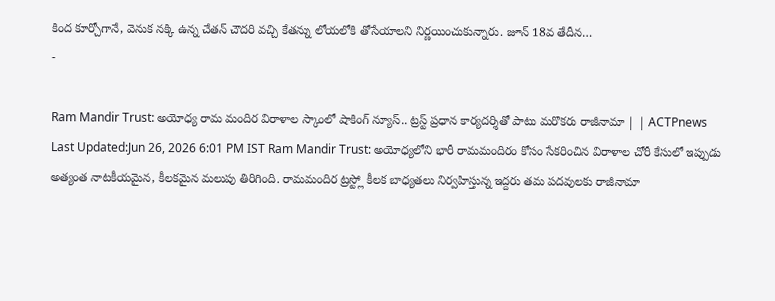కింద కూర్చోగానే, వెనుక నక్కి ఉన్న చేతన్ చౌదరి వచ్చి కేతన్ను లోయలోకి తోసేయాలని నిర్ణయించుకున్నారు. జూన్ 18వ తేదీన…
-

Ram Mandir Trust: అయోధ్య రామ మందిర విరాళాల స్కాంలో షాకింగ్ న్యూస్.. ట్రస్ట్ ప్రధాన కార్యదర్శితో పాటు మరొకరు రాజీనామా | | ACTPnews
Last Updated:Jun 26, 2026 6:01 PM IST Ram Mandir Trust: అయోధ్యలోని భారీ రామమందిరం కోసం సేకరించిన విరాళాల చోరీ కేసులో ఇప్పుడు అత్యంత నాటకీయమైన, కీలకమైన మలుపు తిరిగింది. రామమందిర ట్రస్ట్లో కీలక బాధ్యతలు నిర్వహిస్తున్న ఇద్దరు తమ పదవులకు రాజీనామా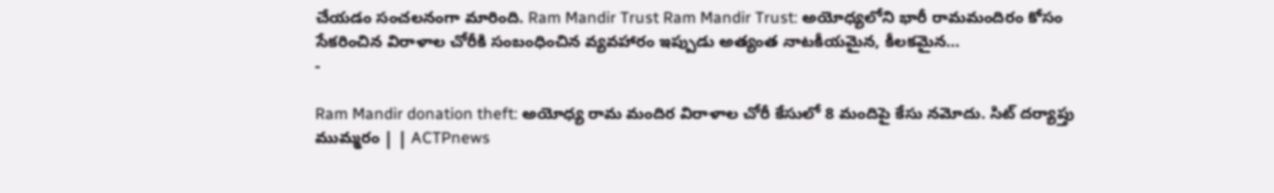చేయడం సంచలనంగా మారింది. Ram Mandir Trust Ram Mandir Trust: అయోధ్యలోని భారీ రామమందిరం కోసం సేకరించిన విరాళాల చోరీకి సంబంధించిన వ్యవహారం ఇప్పుడు అత్యంత నాటకీయమైన, కీలకమైన…
-

Ram Mandir donation theft: అయోధ్య రామ మందిర విరాళాల చోరీ కేసులో 8 మందిపై కేసు నమోదు. సిట్ దర్యాప్తు ముమ్మరం | | ACTPnews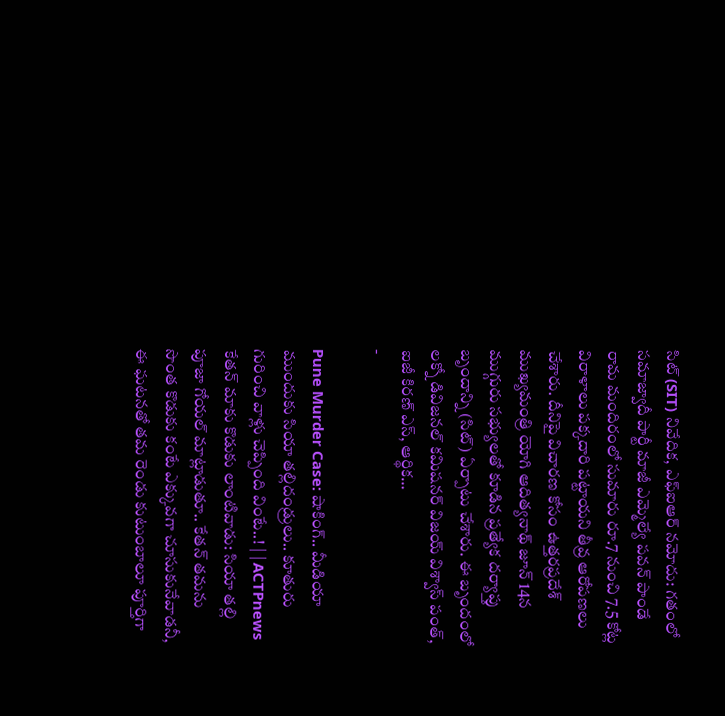సిట్ (SIT) నివేదిక, ఎఫ్ఐఆర్ నమోదు: గతంలో సమాజ్వాదీ పార్టీ మాజీ ఎమ్మెల్యే పవన్ పాండే రామ మందిరంలో సుమారు రూ.7 నుంచి 7.5 కోట్ల విరాళాలు పక్కదారి పట్టాయని తీవ్ర ఆరోపణలు చేశారు. దీనిపై విచారణ కోసం ఉత్తరప్రదేశ్ ముఖ్యమంత్రి యోగి ఆదిత్యనాథ్ జూన్ 14న ముగ్గురు సభ్యులతో కూడిన ప్రత్యేక దర్యాప్తు బృందాన్ని (సిట్) ఏర్పాటు చేశారు. ఈ బృందంలో లక్నో డివిజనల్ కమిషనర్ విజయ్ విశ్వాస్ పంత్, ఐజీ కిరణ్ ఎస్, ఆర్థిక…
-

Pune Murder Case: షాకింగ్.. మీడియా ముందుకు సియా తల్లిదండ్రులు.. కూతురు గురించి వాళ్లు చెప్పింది వింటే..! | | ACTPnews
కేతన్ మాకు కొడుకు లాంటివాడు: సియా తల్లి పూజా గోయల్ మాట్లాడుతూ.. కేతన్ తమను సొంత కొడుకు కంటే ఎక్కువగా చూసుకునేవాడనీ, ఈ ఘటనతో తమ రెండు కుటుంబాలూ పూర్తిగా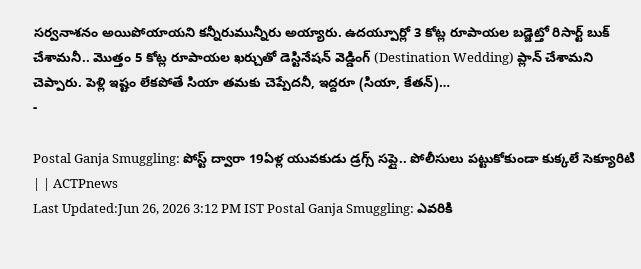సర్వనాశనం అయిపోయాయని కన్నీరుమున్నీరు అయ్యారు. ఉదయ్పూర్లో 3 కోట్ల రూపాయల బడ్జెట్తో రిసార్ట్ బుక్ చేశామనీ.. మొత్తం 5 కోట్ల రూపాయల ఖర్చుతో డెస్టినేషన్ వెడ్డింగ్ (Destination Wedding) ప్లాన్ చేశామని చెప్పారు. పెళ్లి ఇష్టం లేకపోతే సియా తమకు చెప్పేదనీ, ఇద్దరూ (సియా, కేతన్)…
-

Postal Ganja Smuggling: పోస్ట్ ద్వారా 19ఏళ్ల యువకుడు డ్రగ్స్ సప్లై.. పోలీసులు పట్టుకోకుండా కుక్కలే సెక్యూరిటి | | ACTPnews
Last Updated:Jun 26, 2026 3:12 PM IST Postal Ganja Smuggling: ఎవరికి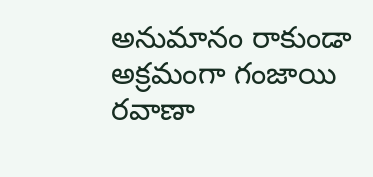అనుమానం రాకుండా అక్రమంగా గంజాయి రవాణా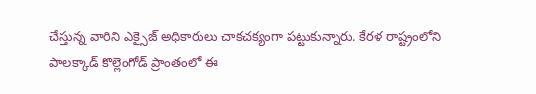చేస్తున్న వారిని ఎక్సైజ్ అధికారులు చాకచక్యంగా పట్టుకున్నారు. కేరళ రాష్ట్రంలోని పాలక్కాడ్ కొల్లెంగోడ్ ప్రాంతంలో ఈ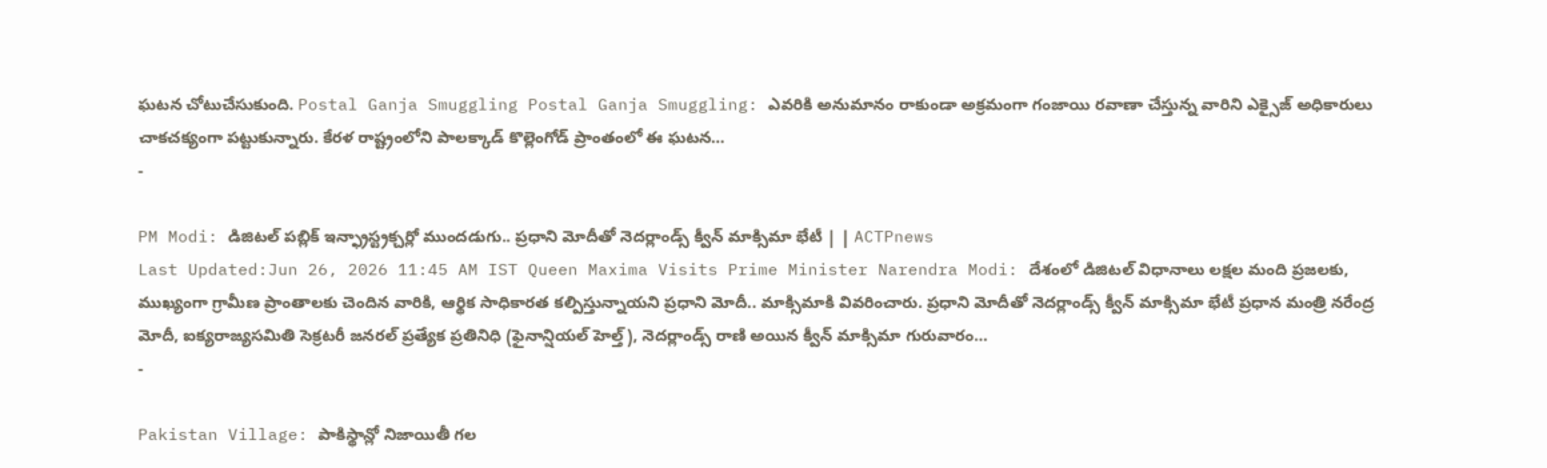ఘటన చోటుచేసుకుంది. Postal Ganja Smuggling Postal Ganja Smuggling: ఎవరికి అనుమానం రాకుండా అక్రమంగా గంజాయి రవాణా చేస్తున్న వారిని ఎక్సైజ్ అధికారులు చాకచక్యంగా పట్టుకున్నారు. కేరళ రాష్ట్రంలోని పాలక్కాడ్ కొల్లెంగోడ్ ప్రాంతంలో ఈ ఘటన…
-

PM Modi: డిజిటల్ పబ్లిక్ ఇన్ఫ్రాస్ట్రక్చర్లో ముందడుగు.. ప్రధాని మోదీతో నెదర్లాండ్స్ క్వీన్ మాక్సిమా భేటీ | | ACTPnews
Last Updated:Jun 26, 2026 11:45 AM IST Queen Maxima Visits Prime Minister Narendra Modi: దేశంలో డిజిటల్ విధానాలు లక్షల మంది ప్రజలకు, ముఖ్యంగా గ్రామీణ ప్రాంతాలకు చెందిన వారికి, ఆర్థిక సాధికారత కల్పిస్తున్నాయని ప్రధాని మోదీ.. మాక్సిమాకి వివరించారు. ప్రధాని మోదీతో నెదర్లాండ్స్ క్వీన్ మాక్సిమా భేటీ ప్రధాన మంత్రి నరేంద్ర మోదీ, ఐక్యరాజ్యసమితి సెక్రటరీ జనరల్ ప్రత్యేక ప్రతినిధి (ఫైనాన్షియల్ హెల్త్), నెదర్లాండ్స్ రాణి అయిన క్వీన్ మాక్సిమా గురువారం…
-

Pakistan Village: పాకిస్థాన్లో నిజాయితీ గల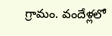గ్రామం. వందేళ్లలో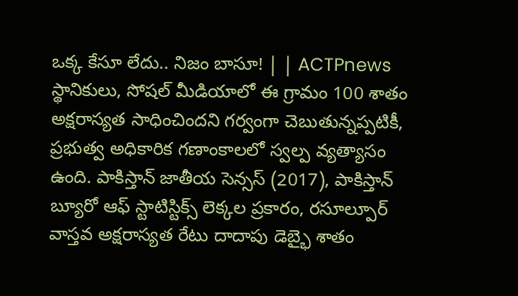ఒక్క కేసూ లేదు.. నిజం బాసూ! | | ACTPnews
స్థానికులు, సోషల్ మీడియాలో ఈ గ్రామం 100 శాతం అక్షరాస్యత సాధించిందని గర్వంగా చెబుతున్నప్పటికీ, ప్రభుత్వ అధికారిక గణాంకాలలో స్వల్ప వ్యత్యాసం ఉంది. పాకిస్తాన్ జాతీయ సెన్సస్ (2017), పాకిస్తాన్ బ్యూరో ఆఫ్ స్టాటిస్టిక్స్ లెక్కల ప్రకారం, రసూల్పూర్ వాస్తవ అక్షరాస్యత రేటు దాదాపు డెబ్భై శాతం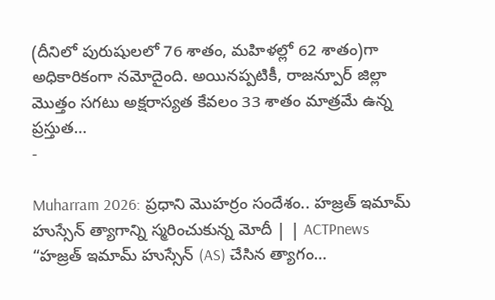(దీనిలో పురుషులలో 76 శాతం, మహిళల్లో 62 శాతం)గా అధికారికంగా నమోదైంది. అయినప్పటికీ, రాజన్పూర్ జిల్లా మొత్తం సగటు అక్షరాస్యత కేవలం 33 శాతం మాత్రమే ఉన్న ప్రస్తుత…
-

Muharram 2026: ప్రధాని మొహర్రం సందేశం.. హజ్రత్ ఇమామ్ హుస్సేన్ త్యాగాన్ని స్మరించుకున్న మోదీ | | ACTPnews
“హజ్రత్ ఇమామ్ హుస్సేన్ (AS) చేసిన త్యాగం…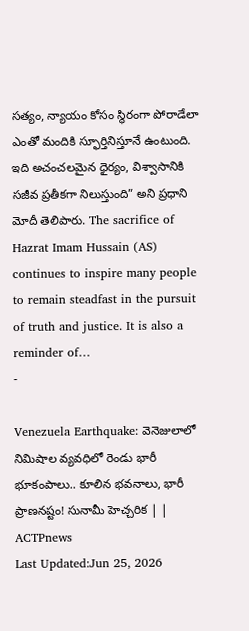సత్యం, న్యాయం కోసం స్థిరంగా పోరాడేలా ఎంతో మందికి స్ఫూర్తినిస్తూనే ఉంటుంది. ఇది అచంచలమైన ధైర్యం, విశ్వాసానికి సజీవ ప్రతీకగా నిలుస్తుంది” అని ప్రధాని మోదీ తెలిపారు. The sacrifice of Hazrat Imam Hussain (AS) continues to inspire many people to remain steadfast in the pursuit of truth and justice. It is also a reminder of…
-

Venezuela Earthquake: వెనెజులాలో నిమిషాల వ్యవధిలో రెండు భారీ భూకంపాలు.. కూలిన భవనాలు, భారీ ప్రాణనష్టం! సునామీ హెచ్చరిక | | ACTPnews
Last Updated:Jun 25, 2026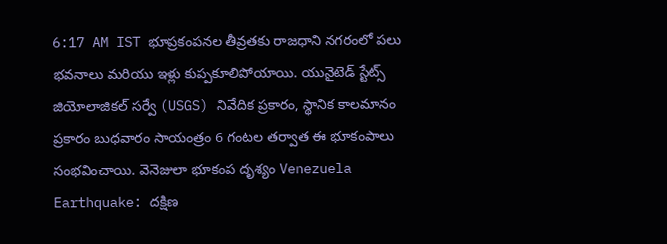6:17 AM IST భూప్రకంపనల తీవ్రతకు రాజధాని నగరంలో పలు భవనాలు మరియు ఇళ్లు కుప్పకూలిపోయాయి. యునైటెడ్ స్టేట్స్ జియోలాజికల్ సర్వే (USGS) నివేదిక ప్రకారం, స్థానిక కాలమానం ప్రకారం బుధవారం సాయంత్రం 6 గంటల తర్వాత ఈ భూకంపాలు సంభవించాయి. వెనెజులా భూకంప దృశ్యం Venezuela Earthquake: దక్షిణ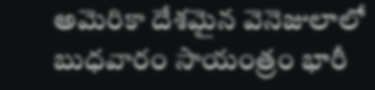అమెరికా దేశమైన వెనెజులాలో బుధవారం సాయంత్రం భారీ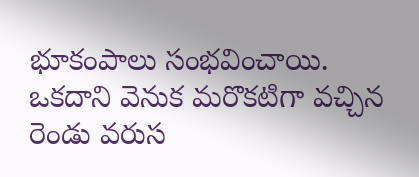భూకంపాలు సంభవించాయి. ఒకదాని వెనుక మరొకటిగా వచ్చిన రెండు వరుస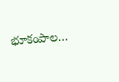భూకంపాల…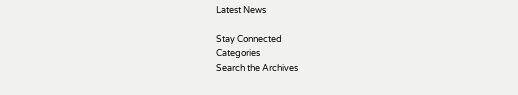Latest News

Stay Connected
Categories
Search the Archives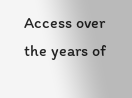Access over the years of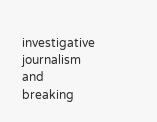investigative journalism and breaking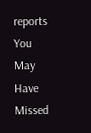reports
You May Have Missed